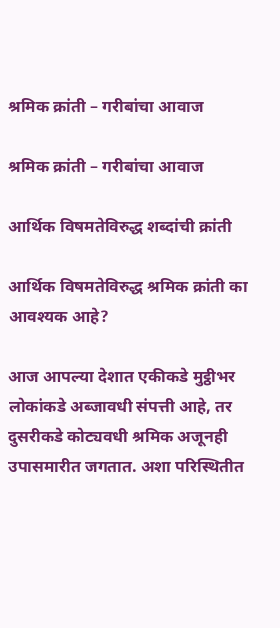श्रमिक क्रांती – गरीबांचा आवाज

श्रमिक क्रांती – गरीबांचा आवाज

आर्थिक विषमतेविरुद्ध शब्दांची क्रांती

आर्थिक विषमतेविरुद्ध श्रमिक क्रांती का आवश्यक आहे?

आज आपल्या देशात एकीकडे मुट्ठीभर लोकांकडे अब्जावधी संपत्ती आहे, तर दुसरीकडे कोट्यवधी श्रमिक अजूनही उपासमारीत जगतात. अशा परिस्थितीत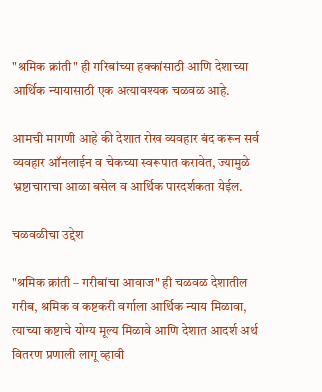"श्रमिक क्रांती" ही गरिबांच्या हक्कांसाठी आणि देशाच्या आर्थिक न्यायासाठी एक अत्यावश्यक चळवळ आहे.

आमची मागणी आहे की देशात रोख व्यवहार बंद करून सर्व व्यवहार ऑनलाईन व चेकच्या स्वरूपात करावेत, ज्यामुळे भ्रष्टाचाराचा आळा बसेल व आर्थिक पारदर्शकता येईल.

चळवळीचा उद्देश

"श्रमिक क्रांती – गरीबांचा आवाज" ही चळवळ देशातील गरीब, श्रमिक व कष्टकरी वर्गाला आर्थिक न्याय मिळावा, त्याच्या कष्टाचे योग्य मूल्य मिळावे आणि देशात आदर्श अर्थ वितरण प्रणाली लागू व्हावी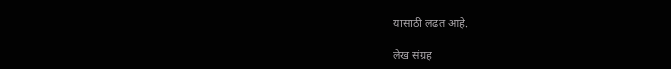यासाठी लढत आहे.

लेख संग्रह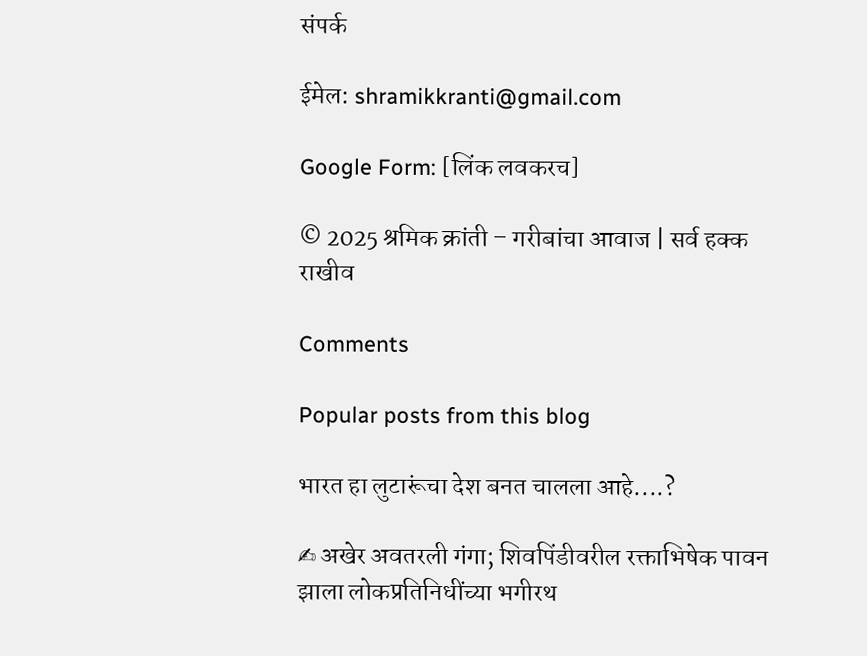संपर्क

ईमेल: shramikkranti@gmail.com

Google Form: [लिंक लवकरच]

© 2025 श्रमिक क्रांती – गरीबांचा आवाज | सर्व हक्क राखीव

Comments

Popular posts from this blog

भारत हा लुटारूंचा देश बनत चालला आहे....?

✍ अखेर अवतरली गंगा; शिवपिंडीवरील रक्ताभिषेक पावन झाला लोकप्रतिनिधींच्या भगीरथ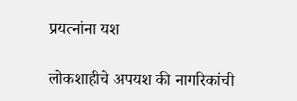प्रयत्नांना यश

लोकशाहीचे अपयश की नागरिकांची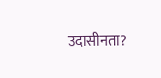उदासीनता?